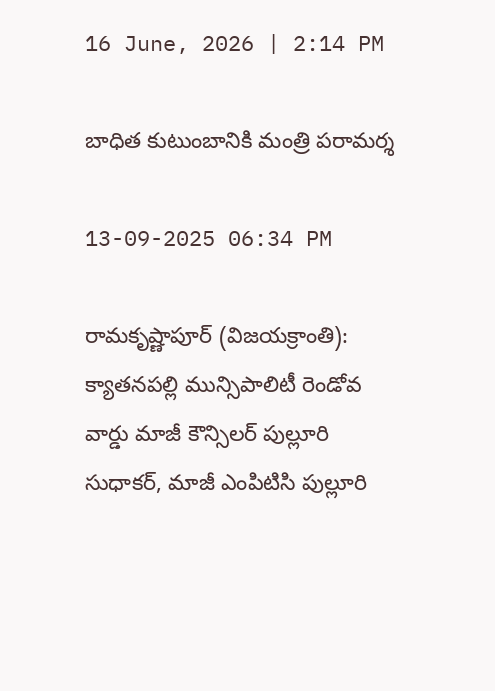16 June, 2026 | 2:14 PM

బాధిత కుటుంబానికి మంత్రి పరామర్శ

13-09-2025 06:34 PM

రామకృష్ణాపూర్ (విజయక్రాంతి): క్యాతనపల్లి మున్సిపాలిటీ రెండోవ వార్డు మాజీ కౌన్సిలర్ పుల్లూరి సుధాకర్, మాజీ ఎంపిటిసి పుల్లూరి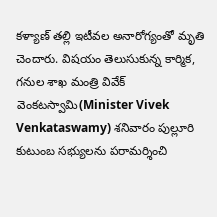కళ్యాణ్ తల్లి ఇటీవల అనారోగ్యంతో మృతి చెందారు. విషయం తెలుసుకున్న కార్మిక, గనుల శాఖ మంత్రి వివేక్ వెంకటస్వామి(Minister Vivek Venkataswamy) శనివారం పుల్లూరి కుటుంబ సభ్యులను పరామర్శించి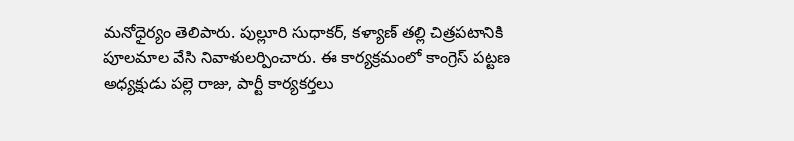మనోధైర్యం తెలిపారు. పుల్లూరి సుధాకర్, కళ్యాణ్ తల్లి చిత్రపటానికి పూలమాల వేసి నివాళులర్పించారు. ఈ కార్యక్రమంలో కాంగ్రెస్ పట్టణ అధ్యక్షుడు పల్లె రాజు, పార్టీ కార్యకర్తలు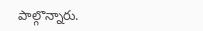పాల్గొన్నారు.